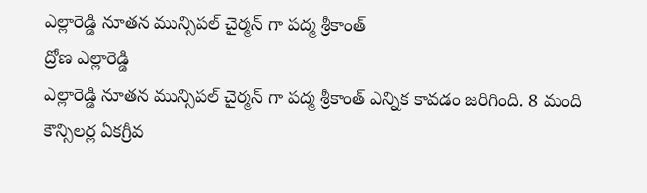ఎల్లారెడ్డి నూతన మున్సిపల్ చైర్మన్ గా పద్మ శ్రీకాంత్
ద్రోణ ఎల్లారెడ్డి
ఎల్లారెడ్డి నూతన మున్సిపల్ చైర్మన్ గా పద్మ శ్రీకాంత్ ఎన్నిక కావడం జరిగింది. 8 మంది కౌన్సిలర్ల ఏకగ్రీవ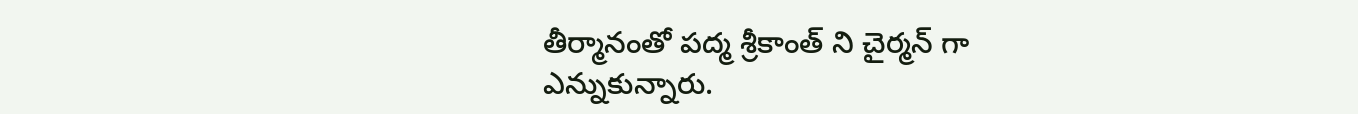తీర్మానంతో పద్మ శ్రీకాంత్ ని చైర్మన్ గా ఎన్నుకున్నారు.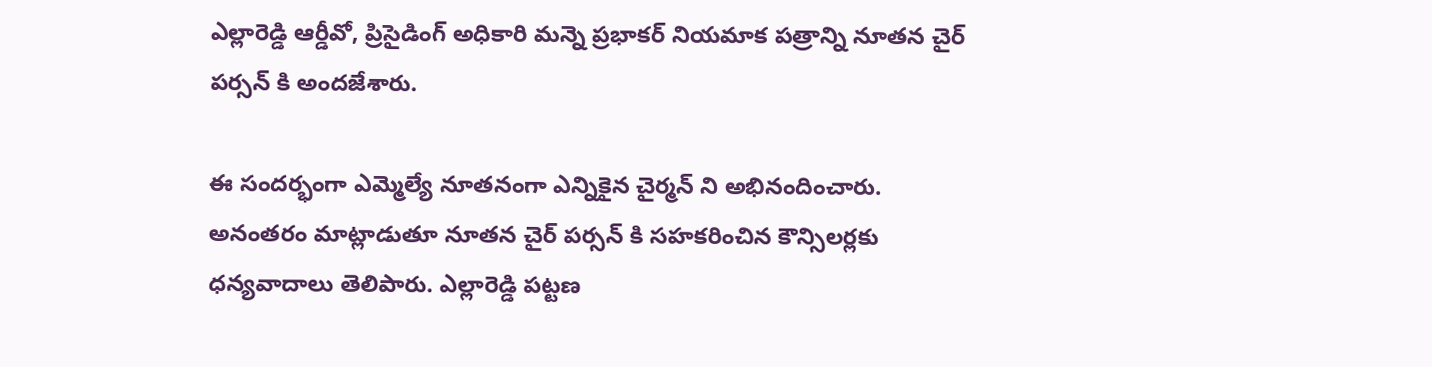ఎల్లారెడ్డి ఆర్డీవో, ప్రిసైడింగ్ అధికారి మన్నె ప్రభాకర్ నియమాక పత్రాన్ని నూతన చైర్ పర్సన్ కి అందజేశారు.

ఈ సందర్భంగా ఎమ్మెల్యే నూతనంగా ఎన్నికైన చైర్మన్ ని అభినందించారు. అనంతరం మాట్లాడుతూ నూతన చైర్ పర్సన్ కి సహకరించిన కౌన్సిలర్లకు ధన్యవాదాలు తెలిపారు. ఎల్లారెడ్డి పట్టణ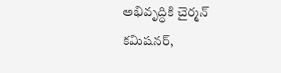అభివృద్ధికి చైర్మన్ కమిషనర్,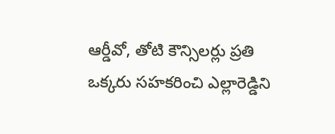ఆర్డీవో, తోటి కౌన్సిలర్లు ప్రతి ఒక్కరు సహకరించి ఎల్లారెడ్డిని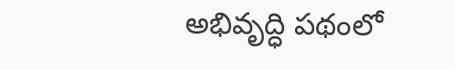అభివృద్ధి పథంలో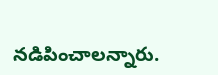నడిపించాలన్నారు.